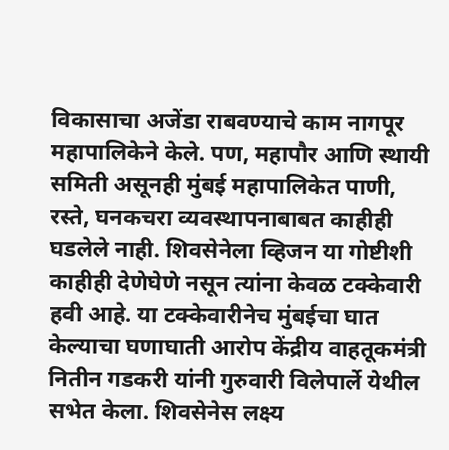विकासाचा अजेंडा राबवण्याचे काम नागपूर महापालिकेने केले. पण, महापौर आणि स्थायी समिती असूनही मुंबई महापालिकेत पाणी, रस्ते, घनकचरा व्यवस्थापनाबाबत काहीही घडलेले नाही. शिवसेनेला व्हिजन या गोष्टीशी काहीही देणेघेणे नसून त्यांना केवळ टक्केवारी हवी आहे. या टक्केवारीनेच मुंबईचा घात केल्याचा घणाघाती आरोप केंद्रीय वाहतूकमंत्री नितीन गडकरी यांनी गुरुवारी विलेपार्ले येथील सभेत केला. शिवसेनेस लक्ष्य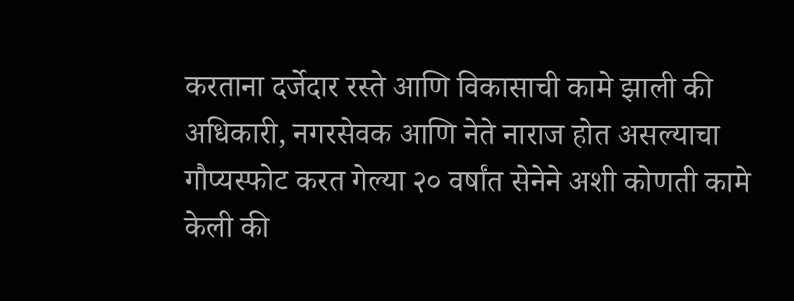करताना दर्जेदार रस्ते आणि विकासाची कामे झाली की अधिकारी, नगरसेवक आणि नेते नाराज होत असल्याचा गौप्यस्फोट करत गेल्या २० वर्षांत सेनेने अशी कोणती कामे केली की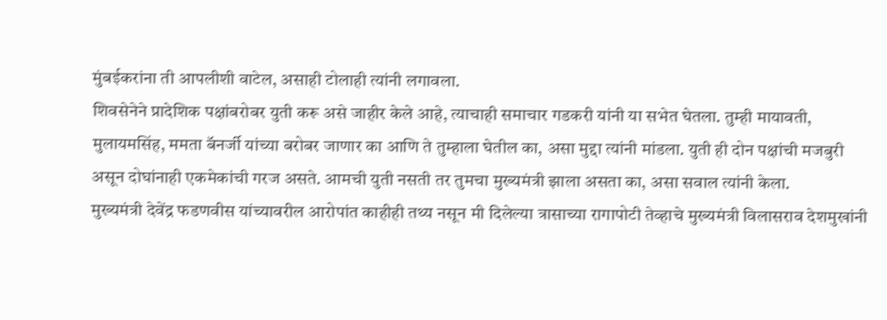मुंबईकरांना ती आपलीशी वाटेल, असाही टोलाही त्यांनी लगावला.
शिवसेनेने प्रादेशिक पक्षांबरोबर युती करू असे जाहीर केले आहे, त्याचाही समाचार गडकरी यांनी या सभेत घेतला. तुम्ही मायावती, मुलायमसिंह, ममता बॅनर्जी यांच्या बरोबर जाणार का आणि ते तुम्हाला घेतील का, असा मुद्दा त्यांनी मांडला. युती ही दोन पक्षांची मजबुरी असून दोघांनाही एकमेकांची गरज असते. आमची युती नसती तर तुमचा मुख्यमंत्री झाला असता का, असा सवाल त्यांनी केला.
मुख्यमंत्री देवेंद्र फडणवीस यांच्यावरील आरोपांत काहीही तथ्य नसून मी दिलेल्या त्रासाच्या रागापोटी तेव्हाचे मुख्यमंत्री विलासराव देशमुखांनी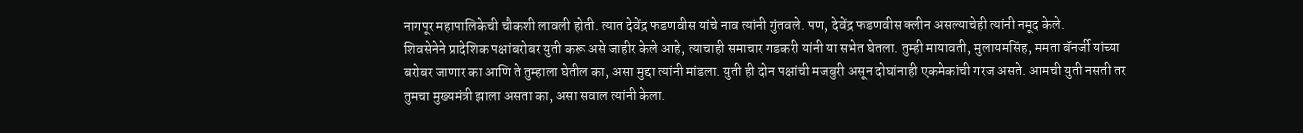नागपूर महापालिकेची चौकशी लावली होती. त्यात देवेंद्र फडणवीस यांचे नाव त्यांनी गुंतवले. पण, देवेंद्र फडणवीस क्लीन असल्याचेही त्यांनी नमूद केले.
शिवसेनेने प्रादेशिक पक्षांबरोबर युती करू असे जाहीर केले आहे, त्याचाही समाचार गडकरी यांनी या सभेत घेतला. तुम्ही मायावती, मुलायमसिंह, ममता बॅनर्जी यांच्या बरोबर जाणार का आणि ते तुम्हाला घेतील का, असा मुद्दा त्यांनी मांडला. युती ही दोन पक्षांची मजबुरी असून दोघांनाही एकमेकांची गरज असते. आमची युती नसती तर तुमचा मुख्यमंत्री झाला असता का, असा सवाल त्यांनी केला.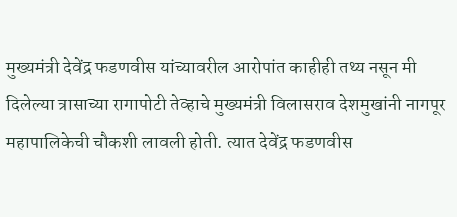मुख्यमंत्री देवेंद्र फडणवीस यांच्यावरील आरोपांत काहीही तथ्य नसून मी दिलेल्या त्रासाच्या रागापोटी तेव्हाचे मुख्यमंत्री विलासराव देशमुखांनी नागपूर महापालिकेची चौकशी लावली होती. त्यात देवेंद्र फडणवीस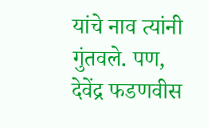यांचे नाव त्यांनी गुंतवले. पण, देवेंद्र फडणवीस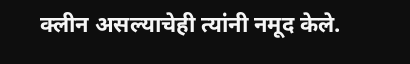क्लीन असल्याचेही त्यांनी नमूद केले.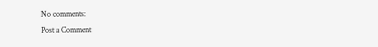No comments:
Post a Comment